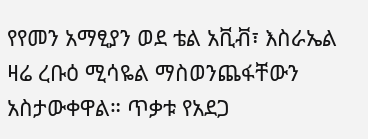የየመን አማፂያን ወደ ቴል አቪቭ፣ እስራኤል ዛሬ ረቡዕ ሚሳዬል ማስወንጨፋቸውን አስታውቀዋል። ጥቃቱ የአደጋ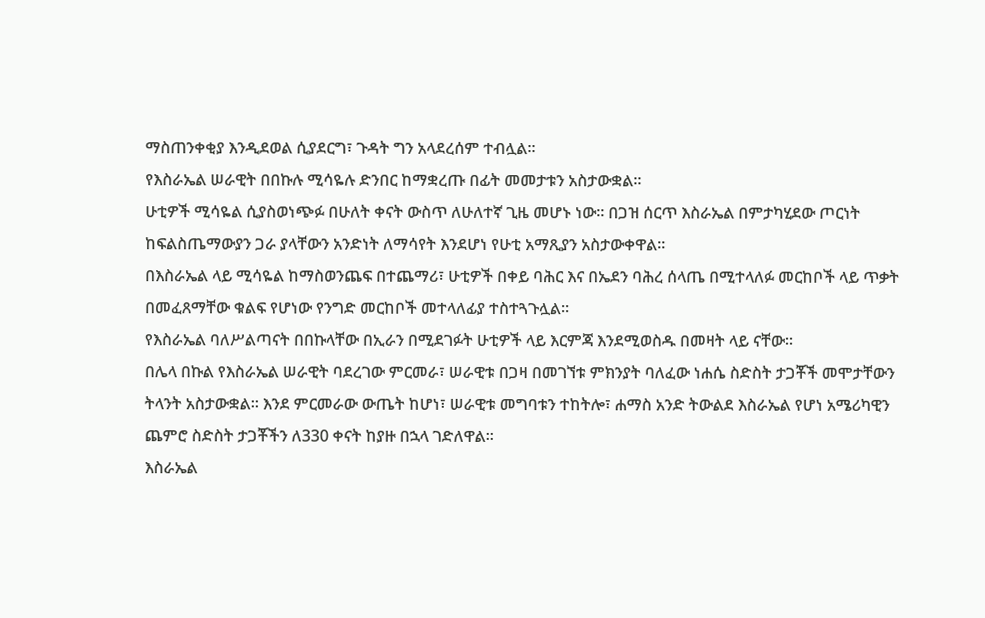ማስጠንቀቂያ እንዲደወል ሲያደርግ፣ ጉዳት ግን አላደረሰም ተብሏል።
የእስራኤል ሠራዊት በበኩሉ ሚሳዬሉ ድንበር ከማቋረጡ በፊት መመታቱን አስታውቋል።
ሁቲዎች ሚሳዬል ሲያስወነጭፉ በሁለት ቀናት ውስጥ ለሁለተኛ ጊዜ መሆኑ ነው። በጋዝ ሰርጥ እስራኤል በምታካሂደው ጦርነት ከፍልስጤማውያን ጋራ ያላቸውን አንድነት ለማሳየት እንደሆነ የሁቲ አማጺያን አስታውቀዋል።
በእስራኤል ላይ ሚሳዬል ከማስወንጨፍ በተጨማሪ፣ ሁቲዎች በቀይ ባሕር እና በኤደን ባሕረ ሰላጤ በሚተላለፉ መርከቦች ላይ ጥቃት በመፈጸማቸው ቁልፍ የሆነው የንግድ መርከቦች መተላለፊያ ተስተጓጉሏል።
የእስራኤል ባለሥልጣናት በበኩላቸው በኢራን በሚደገፉት ሁቲዎች ላይ እርምጃ እንደሚወስዱ በመዛት ላይ ናቸው።
በሌላ በኩል የእስራኤል ሠራዊት ባደረገው ምርመራ፣ ሠራዊቱ በጋዛ በመገኘቱ ምክንያት ባለፈው ነሐሴ ስድስት ታጋቾች መሞታቸውን ትላንት አስታውቋል። እንደ ምርመራው ውጤት ከሆነ፣ ሠራዊቱ መግባቱን ተከትሎ፣ ሐማስ አንድ ትውልደ እስራኤል የሆነ አሜሪካዊን ጨምሮ ስድስት ታጋቾችን ለ330 ቀናት ከያዙ በኋላ ገድለዋል።
እስራኤል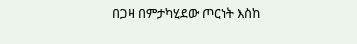በጋዛ በምታካሂደው ጦርነት እስከ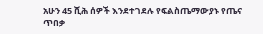አሁን 45 ሺሕ ሰዎች እንደተገደሉ የፍልስጤማውያኑ የጤና ጥበቃ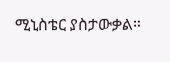ሚኒስቴር ያስታውቃል።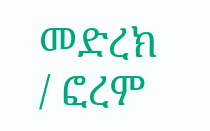መድረክ / ፎረም